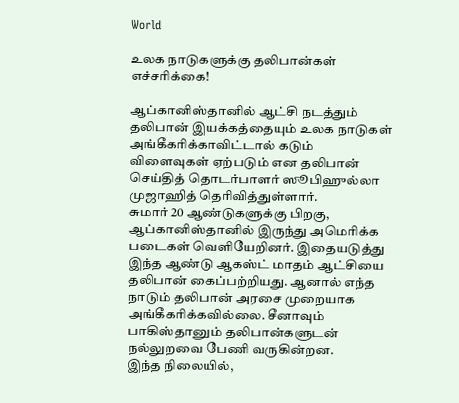World

உலக நாடுகளுக்கு தலிபான்கள் எச்சரிக்கை!

ஆப்கானிஸ்தானில் ஆட்சி நடத்தும் தலிபான் இயக்கத்தையும் உலக நாடுகள் அங்கீகரிக்காவிட்டால் கடும் விளைவுகள் ஏற்படும் என தலிபான் செய்தித் தொடர்பாளர் ஸூபிஹுல்லா முஜாஹித் தெரிவித்துள்ளார்.
சுமார் 20 ஆண்டுகளுக்கு பிறகு, ஆப்கானிஸ்தானில் இருந்து அமெரிக்க படைகள் வெளியேறினர். இதையடுத்து  இந்த ஆண்டு ஆகஸ்ட் மாதம் ஆட்சியை தலிபான் கைப்பற்றியது. ஆனால் எந்த நாடும் தலிபான் அரசை முறையாக அங்கீகரிக்கவில்லை. சீனாவும் பாகிஸ்தானும் தலிபான்களுடன் நல்லுறவை பேணி வருகின்றன.
இந்த நிலையில்,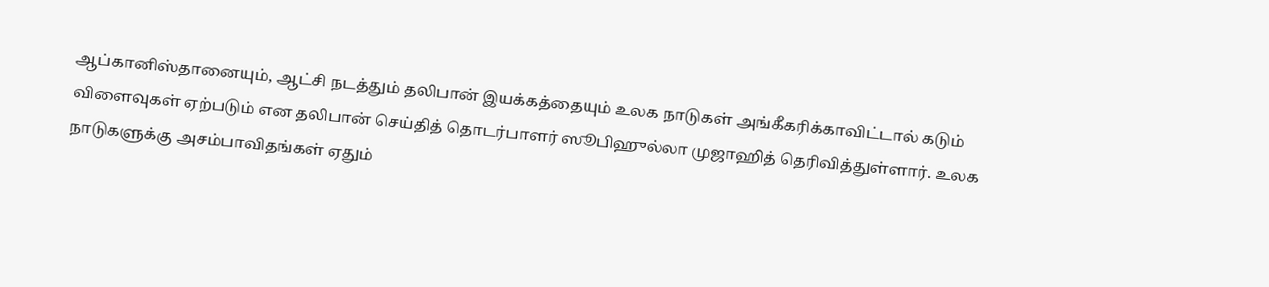ஆப்கானிஸ்தானையும், ஆட்சி நடத்தும் தலிபான் இயக்கத்தையும் உலக நாடுகள் அங்கீகரிக்காவிட்டால் கடும் விளைவுகள் ஏற்படும் என தலிபான் செய்தித் தொடர்பாளர் ஸூபிஹுல்லா முஜாஹித் தெரிவித்துள்ளார். உலக நாடுகளுக்கு அசம்பாவிதங்கள் ஏதும்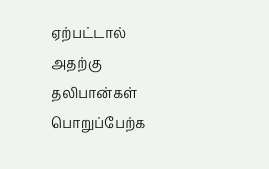ஏற்பட்டால் அதற்கு தலிபான்கள் பொறுப்பேற்க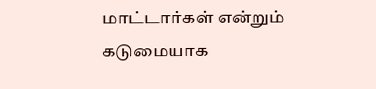மாட்டார்கள் என்றும் கடுமையாக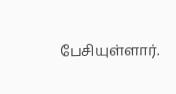பேசியுள்ளார்.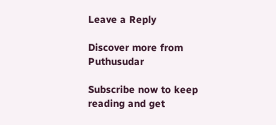Leave a Reply

Discover more from Puthusudar

Subscribe now to keep reading and get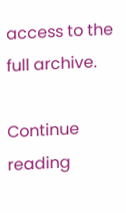access to the full archive.

Continue reading